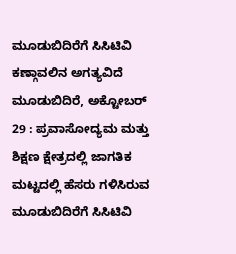ಮೂಡುಬಿದಿರೆಗೆ ಸಿಸಿಟಿವಿ ಕಣ್ಗಾವಲಿನ ಅಗತ್ಯವಿದೆ
ಮೂಡುಬಿದಿರೆ, ಅಕ್ಟೋಬರ್ 29 : ಪ್ರವಾಸೋದ್ಯಮ ಮತ್ತು ಶಿಕ್ಷಣ ಕ್ಷೇತ್ರದಲ್ಲಿ ಜಾಗತಿಕ ಮಟ್ಟದಲ್ಲಿ ಹೆಸರು ಗಳಿಸಿರುವ ಮೂಡುಬಿದಿರೆಗೆ ಸಿಸಿಟಿವಿ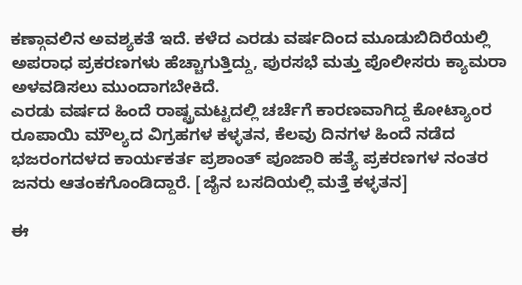ಕಣ್ಗಾವಲಿನ ಅವಶ್ಯಕತೆ ಇದೆ. ಕಳೆದ ಎರಡು ವರ್ಷದಿಂದ ಮೂಡುಬಿದಿರೆಯಲ್ಲಿ ಅಪರಾಧ ಪ್ರಕರಣಗಳು ಹೆಚ್ಚಾಗುತ್ತಿದ್ದು, ಪುರಸಭೆ ಮತ್ತು ಪೊಲೀಸರು ಕ್ಯಾಮರಾ ಅಳವಡಿಸಲು ಮುಂದಾಗಬೇಕಿದೆ.
ಎರಡು ವರ್ಷದ ಹಿಂದೆ ರಾಷ್ಟ್ರಮಟ್ಟದಲ್ಲಿ ಚರ್ಚೆಗೆ ಕಾರಣವಾಗಿದ್ದ ಕೋಟ್ಯಾಂರ ರೂಪಾಯಿ ಮೌಲ್ಯದ ವಿಗ್ರಹಗಳ ಕಳ್ಳತನ, ಕೆಲವು ದಿನಗಳ ಹಿಂದೆ ನಡೆದ ಭಜರಂಗದಳದ ಕಾರ್ಯಕರ್ತ ಪ್ರಶಾಂತ್ ಪೂಜಾರಿ ಹತ್ಯೆ ಪ್ರಕರಣಗಳ ನಂತರ ಜನರು ಆತಂಕಗೊಂಡಿದ್ದಾರೆ. [ಜೈನ ಬಸದಿಯಲ್ಲಿ ಮತ್ತೆ ಕಳ್ಳತನ]

ಈ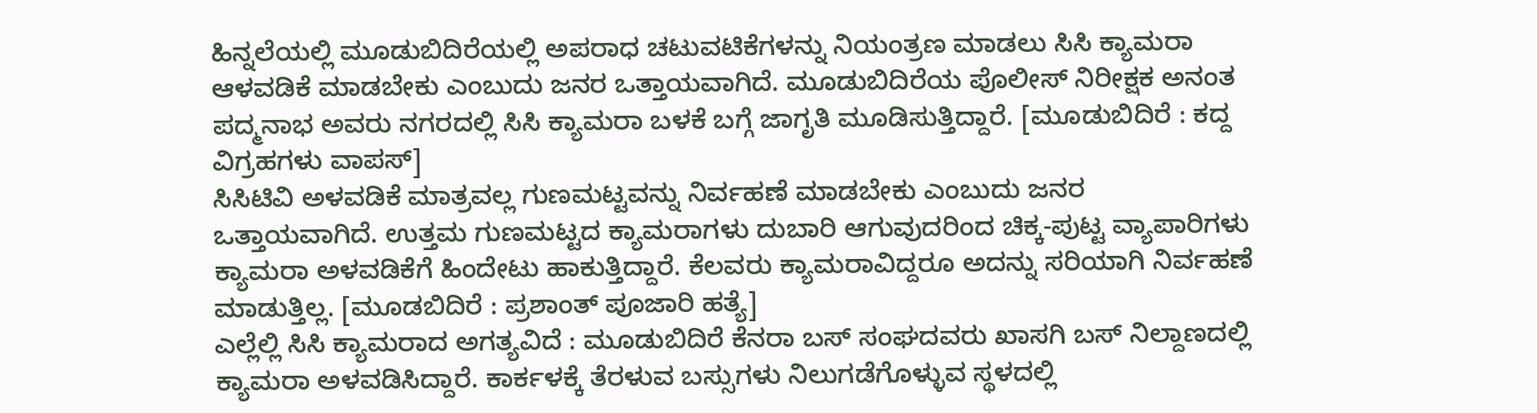ಹಿನ್ನಲೆಯಲ್ಲಿ ಮೂಡುಬಿದಿರೆಯಲ್ಲಿ ಅಪರಾಧ ಚಟುವಟಿಕೆಗಳನ್ನು ನಿಯಂತ್ರಣ ಮಾಡಲು ಸಿಸಿ ಕ್ಯಾಮರಾ ಆಳವಡಿಕೆ ಮಾಡಬೇಕು ಎಂಬುದು ಜನರ ಒತ್ತಾಯವಾಗಿದೆ. ಮೂಡುಬಿದಿರೆಯ ಪೊಲೀಸ್ ನಿರೀಕ್ಷಕ ಅನಂತ ಪದ್ಮನಾಭ ಅವರು ನಗರದಲ್ಲಿ ಸಿಸಿ ಕ್ಯಾಮರಾ ಬಳಕೆ ಬಗ್ಗೆ ಜಾಗೃತಿ ಮೂಡಿಸುತ್ತಿದ್ದಾರೆ. [ಮೂಡುಬಿದಿರೆ : ಕದ್ದ ವಿಗ್ರಹಗಳು ವಾಪಸ್]
ಸಿಸಿಟಿವಿ ಅಳವಡಿಕೆ ಮಾತ್ರವಲ್ಲ ಗುಣಮಟ್ಟವನ್ನು ನಿರ್ವಹಣೆ ಮಾಡಬೇಕು ಎಂಬುದು ಜನರ ಒತ್ತಾಯವಾಗಿದೆ. ಉತ್ತಮ ಗುಣಮಟ್ಟದ ಕ್ಯಾಮರಾಗಳು ದುಬಾರಿ ಆಗುವುದರಿಂದ ಚಿಕ್ಕ-ಪುಟ್ಟ ವ್ಯಾಪಾರಿಗಳು ಕ್ಯಾಮರಾ ಅಳವಡಿಕೆಗೆ ಹಿಂದೇಟು ಹಾಕುತ್ತಿದ್ದಾರೆ. ಕೆಲವರು ಕ್ಯಾಮರಾವಿದ್ದರೂ ಅದನ್ನು ಸರಿಯಾಗಿ ನಿರ್ವಹಣೆ ಮಾಡುತ್ತಿಲ್ಲ. [ಮೂಡಬಿದಿರೆ : ಪ್ರಶಾಂತ್ ಪೂಜಾರಿ ಹತ್ಯೆ]
ಎಲ್ಲೆಲ್ಲಿ ಸಿಸಿ ಕ್ಯಾಮರಾದ ಅಗತ್ಯವಿದೆ : ಮೂಡುಬಿದಿರೆ ಕೆನರಾ ಬಸ್ ಸಂಘದವರು ಖಾಸಗಿ ಬಸ್ ನಿಲ್ದಾಣದಲ್ಲಿ ಕ್ಯಾಮರಾ ಅಳವಡಿಸಿದ್ದಾರೆ. ಕಾರ್ಕಳಕ್ಕೆ ತೆರಳುವ ಬಸ್ಸುಗಳು ನಿಲುಗಡೆಗೊಳ್ಳುವ ಸ್ಥಳದಲ್ಲಿ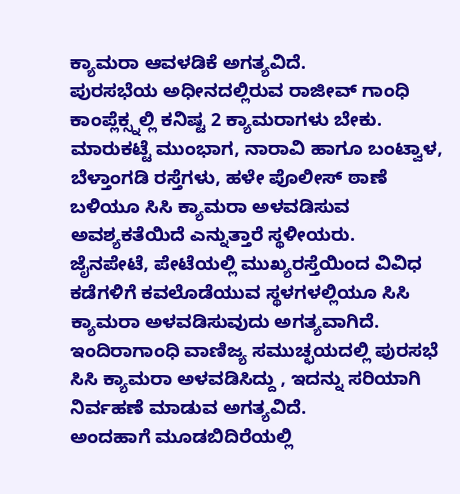ಕ್ಯಾಮರಾ ಆವಳಡಿಕೆ ಅಗತ್ಯವಿದೆ.
ಪುರಸಭೆಯ ಅಧೀನದಲ್ಲಿರುವ ರಾಜೀವ್ ಗಾಂಧಿ ಕಾಂಪ್ಲೆಕ್ಸ್ನಲ್ಲಿ ಕನಿಷ್ಟ 2 ಕ್ಯಾಮರಾಗಳು ಬೇಕು. ಮಾರುಕಟ್ಟೆ ಮುಂಭಾಗ, ನಾರಾವಿ ಹಾಗೂ ಬಂಟ್ವಾಳ, ಬೆಳ್ತಾಂಗಡಿ ರಸ್ತೆಗಳು, ಹಳೇ ಪೊಲೀಸ್ ಠಾಣೆ ಬಳಿಯೂ ಸಿಸಿ ಕ್ಯಾಮರಾ ಅಳವಡಿಸುವ ಅವಶ್ಯಕತೆಯಿದೆ ಎನ್ನುತ್ತಾರೆ ಸ್ಥಳೀಯರು.
ಜೈನಪೇಟೆ, ಪೇಟೆಯಲ್ಲಿ ಮುಖ್ಯರಸ್ತೆಯಿಂದ ವಿವಿಧ ಕಡೆಗಳಿಗೆ ಕವಲೊಡೆಯುವ ಸ್ಥಳಗಳಲ್ಲಿಯೂ ಸಿಸಿ ಕ್ಯಾಮರಾ ಅಳವಡಿಸುವುದು ಅಗತ್ಯವಾಗಿದೆ. ಇಂದಿರಾಗಾಂಧಿ ವಾಣಿಜ್ಯ ಸಮುಚ್ಛಯದಲ್ಲಿ ಪುರಸಭೆ ಸಿಸಿ ಕ್ಯಾಮರಾ ಅಳವಡಿಸಿದ್ದು , ಇದನ್ನು ಸರಿಯಾಗಿ ನಿರ್ವಹಣೆ ಮಾಡುವ ಅಗತ್ಯವಿದೆ.
ಅಂದಹಾಗೆ ಮೂಡಬಿದಿರೆಯಲ್ಲಿ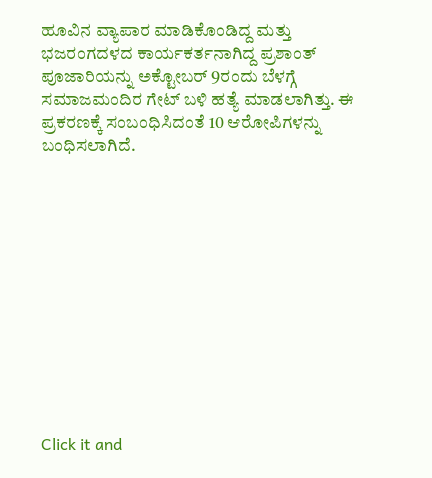ಹೂವಿನ ವ್ಯಾಪಾರ ಮಾಡಿಕೊಂಡಿದ್ದ ಮತ್ತು ಭಜರಂಗದಳದ ಕಾರ್ಯಕರ್ತನಾಗಿದ್ದ ಪ್ರಶಾಂತ್ ಪೂಜಾರಿಯನ್ನು ಅಕ್ಟೋಬರ್ 9ರಂದು ಬೆಳಗ್ಗೆ ಸಮಾಜಮಂದಿರ ಗೇಟ್ ಬಳಿ ಹತ್ಯೆ ಮಾಡಲಾಗಿತ್ತು. ಈ ಪ್ರಕರಣಕ್ಕೆ ಸಂಬಂಧಿಸಿದಂತೆ 10 ಆರೋಪಿಗಳನ್ನು ಬಂಧಿಸಲಾಗಿದೆ.












Click it and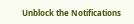Unblock the Notifications